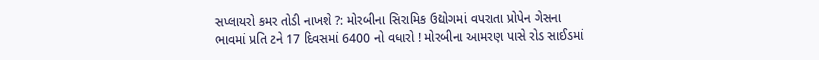સપ્લાયરો કમર તોડી નાખશે ?: મોરબીના સિરામિક ઉદ્યોગમાં વપરાતા પ્રોપેન ગેસના ભાવમાં પ્રતિ ટને 17 દિવસમાં 6400 નો વધારો ! મોરબીના આમરણ પાસે રોડ સાઈડમાં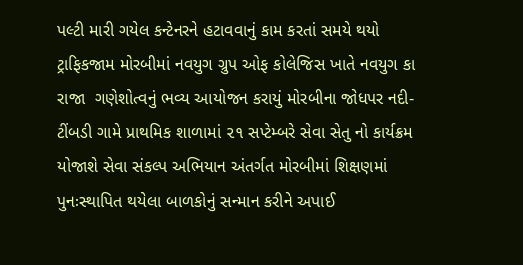પલ્ટી મારી ગયેલ કન્ટેનરને હટાવવાનું કામ કરતાં સમયે થયો ટ્રાફિકજામ મોરબીમાં નવયુગ ગ્રુપ ઓફ કોલેજિસ ખાતે નવયુગ કા રાજા  ગણેશોત્વનું ભવ્ય આયોજન કરાયું મોરબીના જોધપર નદી-ટીંબડી ગામે પ્રાથમિક શાળામાં ૨૧ સપ્ટેમ્બરે સેવા સેતુ નો કાર્યક્રમ યોજાશે સેવા સંકલ્પ અભિયાન અંતર્ગત મોરબીમાં શિક્ષણમાં પુનઃસ્થાપિત થયેલા બાળકોનું સન્માન કરીને અપાઈ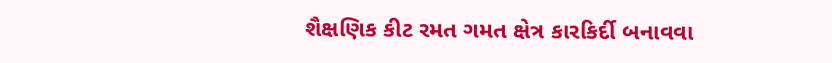શૈક્ષણિક કીટ રમત ગમત ક્ષેત્ર કારકિર્દી બનાવવા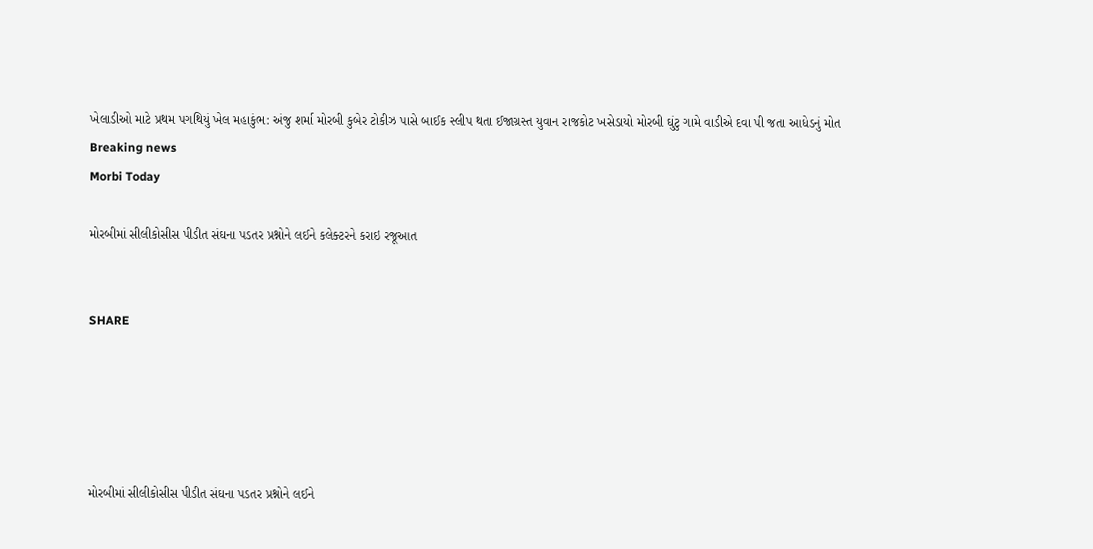ખેલાડીઓ માટે પ્રથમ પગથિયું ખેલ મહાકુંભ: અંજુ શર્મા મોરબી કુબેર ટોકીઝ પાસે બાઈક સ્લીપ થતા ઈજાગ્રસ્ત યુવાન રાજકોટ ખસેડાયો મોરબી ઘુંટુ ગામે વાડીએ દવા પી જતા આધેડનું મોત
Breaking news
Morbi Today

મોરબીમાં સીલીકોસીસ પીડીત સંઘના પડતર પ્રશ્નોને લઈને કલેક્ટરને કરાઇ રજૂઆત


SHARE





મોરબીમાં સીલીકોસીસ પીડીત સંઘના પડતર પ્રશ્નોને લઈને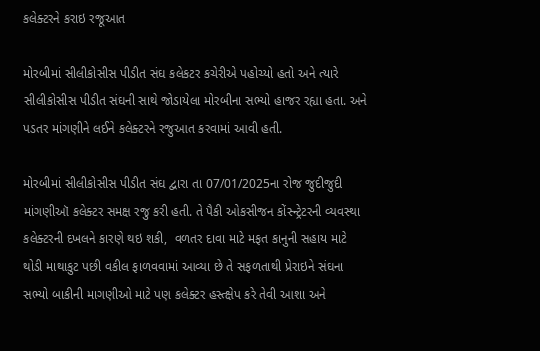કલેક્ટરને કરાઇ રજૂઆત

મોરબીમાં સીલીકોસીસ પીડીત સંઘ કલેકટર કચેરીએ પહોચ્યો હતો અને ત્યારે સીલીકોસીસ પીડીત સંઘની સાથે જોડાયેલા મોરબીના સભ્યો હાજર રહ્યા હતા. અને પડતર માંગણીને લઈને કલેક્ટરને રજુઆત કરવામાં આવી હતી.

મોરબીમાં સીલીકોસીસ પીડીત સંઘ દ્વારા તા 07/01/2025ના રોજ જુદીજુદી માંગણીઑ કલેક્ટર સમક્ષ રજુ કરી હતી. તે પૈકી ઓકસીજન કોંસ્ન્ટ્રેટરની વ્યવસ્થા કલેક્ટરની દખલને કારણે થઇ શકી,  વળતર દાવા માટે મફત કાનુની સહાય માટે થોડી માથાકુટ પછી વકીલ ફાળવવામાં આવ્યા છે તે સફળતાથી પ્રેરાઇને સંઘના સભ્યો બાકીની માગણીઓ માટે પણ કલેક્ટર હસ્ત્ક્ષેપ કરે તેવી આશા અને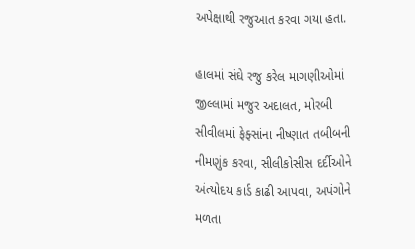અપેક્ષાથી રજુઆત કરવા ગયા હતા.

હાલમાં સંઘે રજુ કરેલ માગણીઓમાં જીલ્લામાં મજુર અદાલત, મોરબી સીવીલમાં ફેફ્સાંના નીષ્ણાત તબીબની નીમણુંક કરવા, સીલીકોસીસ દર્દીઓને અંત્યોદય કાર્ડ કાઢી આપવા, અપંગોને મળતા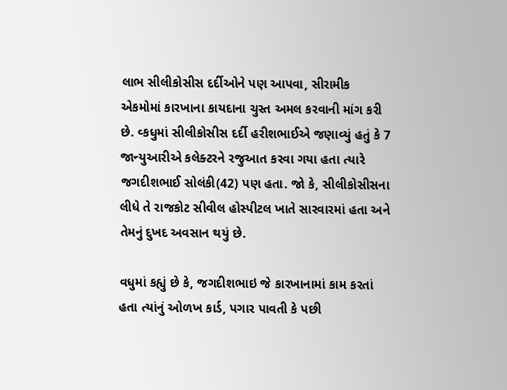લાભ સીલીકોસીસ દર્દીઓને પણ આપવા, સીરામીક એકમોમાં કારખાના કાયદાના ચુસ્ત અમલ કરવાની માંગ કરી છે. વ્કધુમાં સીલીકોસીસ દર્દી હરીશભાઈએ જણાવ્યું હતું કે 7 જાન્યુઆરીએ કલેક્ટરને રજુઆત કરવા ગયા હતા ત્યારે જગદીશભાઈ સોલંકી(42) પણ હતા. જો કે, સીલીકોસીસના લીધે તે રાજકોટ સીવીલ હોસ્પીટલ ખાતે સારવારમાં હતા અને તેમનું દુખદ અવસાન થયું છે.

વધુમાં કહ્યું છે કે, જગદીશભાઇ જે કારખાનામાં કામ કરતાં હતા ત્યાંનું ઓળખ કાર્ડ, પગાર પાવતી કે પછી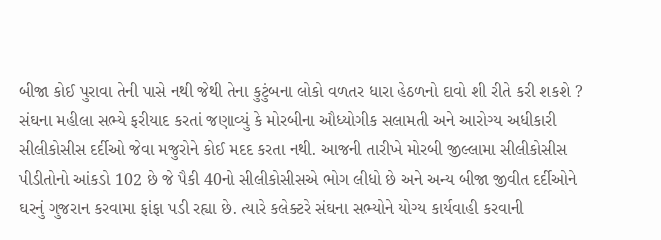બીજા કોઈ પુરાવા તેની પાસે નથી જેથી તેના કુટુંબના લોકો વળતર ધારા હેઠળનો દાવો શી રીતે કરી શકશે ? સંઘના મહીલા સભ્યે ફરીયાદ કરતાં જણાવ્યું કે મોરબીના ઔધ્યોગીક સલામતી અને આરોગ્ય અધીકારી સીલીકોસીસ દર્દીઓ જેવા મજુરોને કોઈ મદદ કરતા નથી. આજની તારીખે મોરબી જીલ્લામા સીલીકોસીસ પીડીતોનો આંકડો 102 છે જે પૈકી 40નો સીલીકોસીસએ ભોગ લીધો છે અને અન્ય બીજા જીવીત દર્દીઓને ઘરનું ગુજરાન કરવામા ફાંફા પડી રહ્યા છે. ત્યારે કલેક્ટરે સંઘના સભ્યોને યોગ્ય કાર્યવાહી કરવાની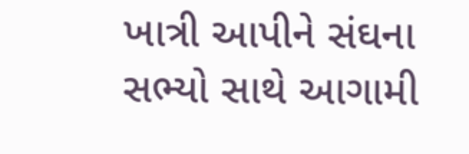ખાત્રી આપીને સંઘના સભ્યો સાથે આગામી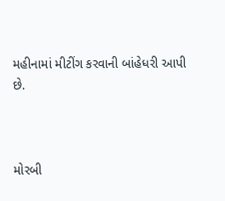મહીનામાં મીટીંગ કરવાની બાંહેધરી આપી છે.



મોરબી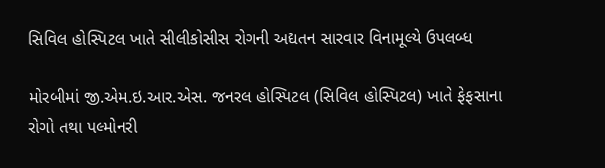સિવિલ હોસ્પિટલ ખાતે સીલીકોસીસ રોગની અદ્યતન સારવાર વિનામૂલ્યે ઉપલબ્ધ

મોરબીમાં જી.એમ.ઇ.આર.એસ. જનરલ હોસ્પિટલ (સિવિલ હોસ્પિટલ) ખાતે ફેફસાના રોગો તથા પલ્મોનરી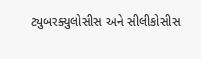ટ્યુબરક્યુલોસીસ અને સીલીકોસીસ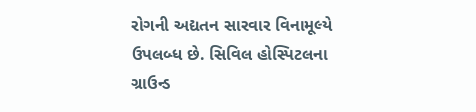રોગની અદ્યતન સારવાર વિનામૂલ્યે ઉપલબ્ધ છે. સિવિલ હોસ્પિટલના ગ્રાઉન્ડ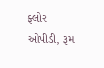ફ્લોર ઓપીડી, રૂમ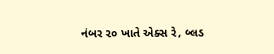નંબર ૨૦ ખાતે એક્સ રે, બ્લડ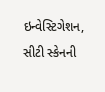ઇન્વેસ્ટિગેશન, સીટી સ્કેનની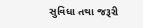સુવિધા તથા જરૂરી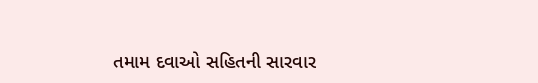તમામ દવાઓ સહિતની સારવાર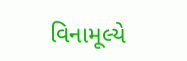વિનામૂલ્યે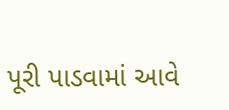પૂરી પાડવામાં આવે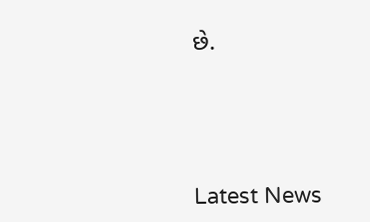છે.




Latest News